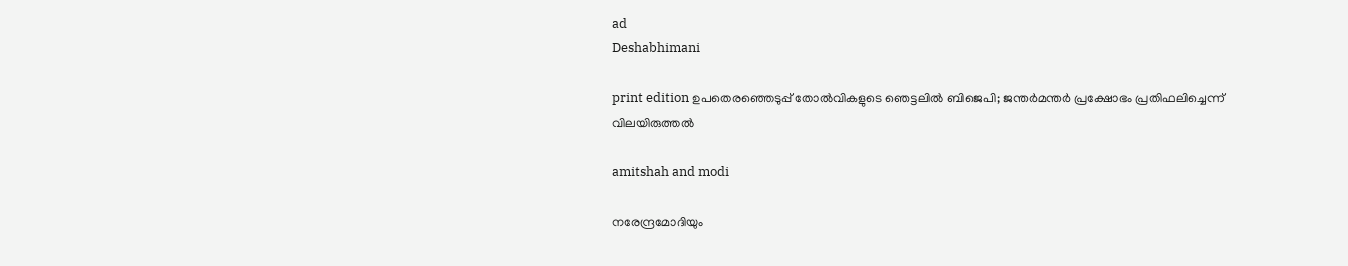ad
Deshabhimani

print edition ഉപതെരഞ്ഞെടുപ്പ്‌ തോൽവികളുടെ ഞെട്ടലിൽ ബിജെപി; ജന്തർമന്തർ പ്രക്ഷോഭം പ്രതിഫലിച്ചെന്ന് വിലയിരുത്തൽ

amitshah and modi

നരേന്ദ്രമോദിയും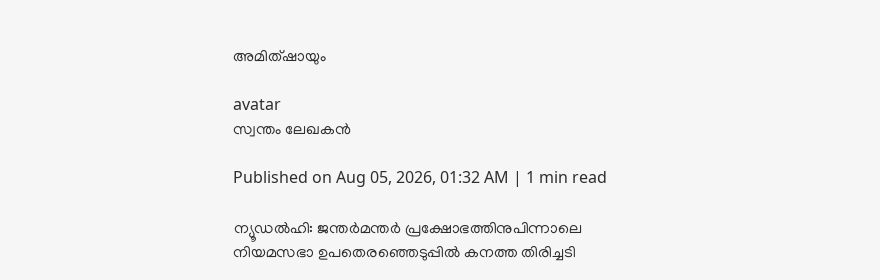അമിത്ഷായും

avatar
സ്വന്തം ലേഖകൻ

Published on Aug 05, 2026, 01:32 AM | 1 min read

ന്യൂഡൽഹി: ജന്തർമന്തർ പ്രക്ഷോഭത്തിനുപിന്നാലെ നിയമസഭാ ഉപതെരഞ്ഞെടുപ്പിൽ കനത്ത തിരിച്ചടി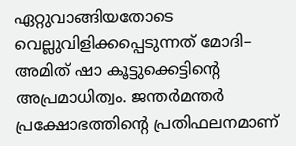ഏറ്റുവാങ്ങിയതോടെ വെല്ലുവിളിക്കപ്പെടുന്നത്‌ മോദി– അമിത്‌ ഷാ കൂട്ടുക്കെട്ടിന്റെ അപ്രമാധിത്വം. ജന്തർമന്തർ പ്രക്ഷോഭത്തിന്റെ പ്രതിഫലനമാണ്‌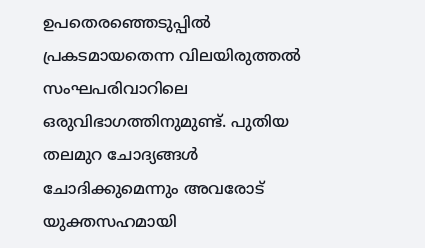ഉപതെരഞ്ഞെടുപ്പിൽ പ്രകടമായതെന്ന വിലയിരുത്തൽ സംഘപരിവാറിലെ ഒരുവിഭാഗത്തിനുമുണ്ട്‌. പുതിയ തലമുറ ചോദ്യങ്ങൾ ചോദിക്കുമെന്നും അവരോട്‌ യുക്തസഹമായി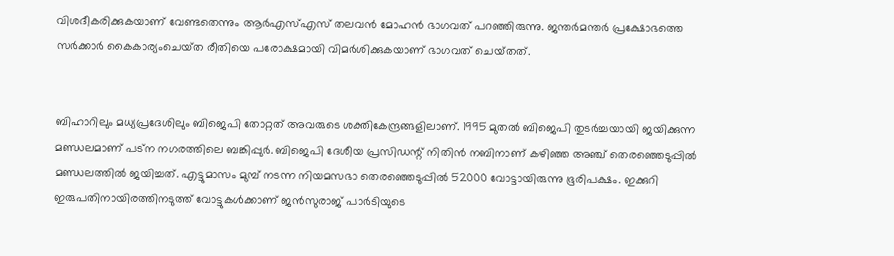വിശദീകരിക്കുകയാണ്‌ വേണ്ടതെന്നും ആർഎസ്എസ്‌ തലവൻ മോഹൻ ഭാഗവത്‌ പറഞ്ഞിരുന്നു. ജന്തർമന്തർ പ്രക്ഷോഭത്തെ സർക്കാർ കൈകാര്യംചെയ്‌ത രീതിയെ പരോക്ഷമായി വിമർശിക്കുകയാണ്‌ ഭാഗവത്‌ ചെയ്‌തത്‌.


ബിഹാറിലും മധ്യപ്രദേശിലും ബിജെപി തോറ്റത്‌ അവരുടെ ശക്തികേന്ദ്രങ്ങളിലാണ്‌. 1995 മുതൽ ബിജെപി തുടർച്ചയായി ജയിക്കുന്ന മണ്ഡലമാണ്‌ പട്‌ന നഗരത്തിലെ ബങ്കിപ്പുർ. ബിജെപി ദേശീയ പ്രസിഡന്റ്‌ നിതിൻ നബിനാണ്‌ കഴിഞ്ഞ അഞ്ച്‌ തെരഞ്ഞെടുപ്പിൽ മണ്ഡലത്തിൽ ജയിച്ചത്‌. എട്ടുമാസം മുമ്പ്‌ നടന്ന നിയമസഭാ തെരഞ്ഞെടുപ്പിൽ 52000 വോട്ടായിരുന്നു ഭൂരിപക്ഷം. ഇക്കുറി ഇരുപതിനായിരത്തിനടുത്ത്‌ വോട്ടുകൾക്കാണ്‌ ജൻസുരാജ്‌ പാർടിയുടെ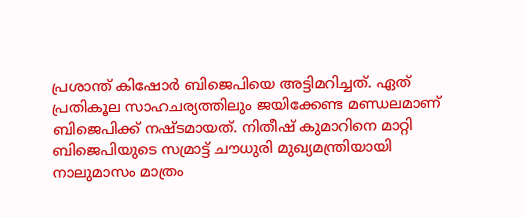പ്രശാന്ത്‌ കിഷോർ ബിജെപിയെ അട്ടിമറിച്ചത്‌. ഏത്‌ പ്രതികൂല സാഹചര്യത്തിലും ജയിക്കേണ്ട മണ്ഡലമാണ്‌ ബിജെപിക്ക്‌ നഷ്ടമായത്‌. നിതീഷ്‌ കുമാറിനെ മാറ്റി ബിജെപിയുടെ സമ്രാട്ട്‌ ച‍ൗധുരി മുഖ്യമന്ത്രിയായി നാലുമാസം മാത്രം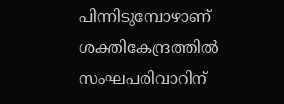പിന്നിടുമ്പോഴാണ്‌ ശക്തികേന്ദ്രത്തിൽ സംഘപരിവാറിന്‌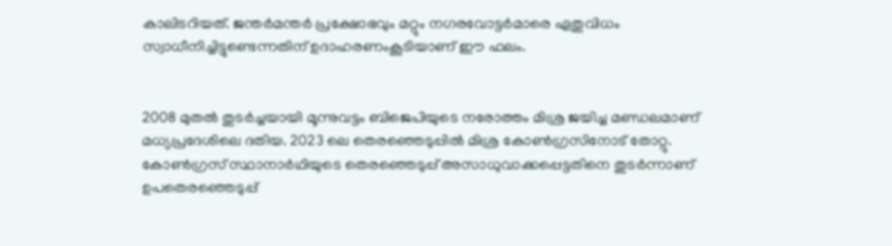കാലിടറിയത്‌. ജന്തർമന്തർ പ്രക്ഷോഭവും മറ്റും നഗരവോട്ടർമാരെ ഏതുവിധം സ്വാധീനിച്ചിട്ടുണ്ടെന്നതിന്‌ ഉദാഹരണംകൂടിയാണ്‌ ഇ‍ൗ ഫലം.


2008 മുതൽ തുടർച്ചയായി മൂന്നുവട്ടം ബിജെപിയുടെ നരോത്തം മിശ്ര ജയിച്ച മണ്ഡലമാണ്‌ മധ്യപ്രദേശിലെ ദതിയ. 2023 ലെ തെരഞ്ഞെടുപ്പിൽ മിശ്ര കോൺഗ്രസിനോട്‌ തോറ്റു. കോൺഗ്രസ്‌ സ്ഥാനാർഥിയുടെ തെരഞ്ഞെടുപ്പ്‌ അസാധുവാക്കപ്പെട്ടതിനെ തുടർന്നാണ്‌ ഉപതെരഞ്ഞെടുപ്പ്‌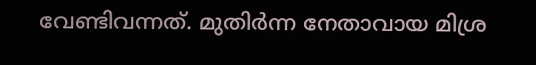വേണ്ടിവന്നത്‌. മുതിർന്ന നേതാവായ മിശ്ര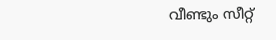വീണ്ടും സീറ്റ്‌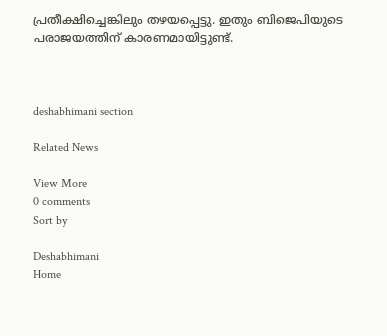പ്രതീക്ഷിച്ചെങ്കിലും തഴയപ്പെട്ടു. ഇതും ബിജെപിയുടെ പരാജയത്തിന്‌ കാരണമായിട്ടുണ്ട്‌.



deshabhimani section

Related News

View More
0 comments
Sort by

Deshabhimani
Home